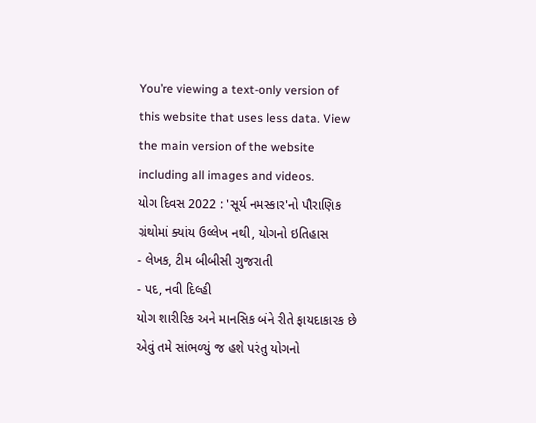You’re viewing a text-only version of this website that uses less data. View the main version of the website including all images and videos.
યોગ દિવસ 2022 : 'સૂર્ય નમસ્કાર'નો પૌરાણિક ગ્રંથોમાં ક્યાંય ઉલ્લેખ નથી, યોગનો ઇતિહાસ
- લેખક, ટીમ બીબીસી ગુજરાતી
- પદ, નવી દિલ્હી
યોગ શારીરિક અને માનસિક બંને રીતે ફાયદાકારક છે એવું તમે સાંભળ્યું જ હશે પરંતુ યોગનો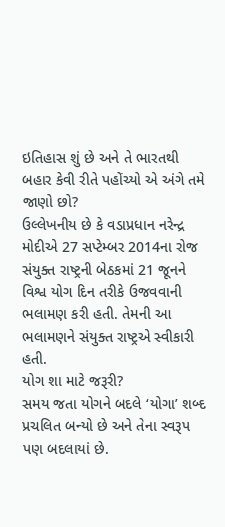ઇતિહાસ શું છે અને તે ભારતથી બહાર કેવી રીતે પહોંચ્યો એ અંગે તમે જાણો છો?
ઉલ્લેખનીય છે કે વડાપ્રધાન નરેન્દ્ર મોદીએ 27 સપ્ટેમ્બર 2014ના રોજ સંયુક્ત રાષ્ટ્રની બેઠકમાં 21 જૂનને વિશ્વ યોગ દિન તરીકે ઉજવવાની ભલામણ કરી હતી. તેમની આ ભલામણને સંયુક્ત રાષ્ટ્રએ સ્વીકારી હતી.
યોગ શા માટે જરૂરી?
સમય જતા યોગને બદલે ‘યોગા’ શબ્દ પ્રચલિત બન્યો છે અને તેના સ્વરૂપ પણ બદલાયાં છે.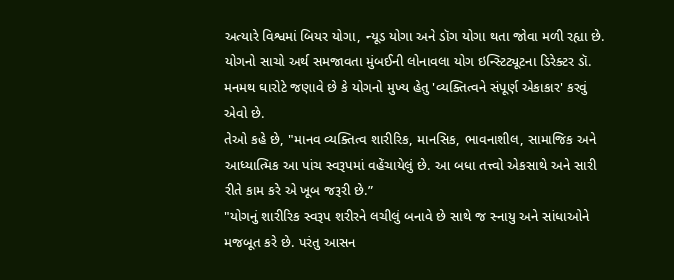અત્યારે વિશ્વમાં બિયર યોગા, ન્યૂડ યોગા અને ડૉગ યોગા થતા જોવા મળી રહ્યા છે.
યોગનો સાચો અર્થ સમજાવતા મુંબઈની લોનાવલા યોગ ઇન્સ્ટિટ્યૂટના ડિરેક્ટર ડૉ. મનમથ ઘારોટે જણાવે છે કે યોગનો મુખ્ય હેતુ 'વ્યક્તિત્વને સંપૂર્ણ એકાકાર' કરવું એવો છે.
તેઓ કહે છે, "માનવ વ્યક્તિત્વ શારીરિક, માનસિક, ભાવનાશીલ, સામાજિક અને આધ્યાત્મિક આ પાંચ સ્વરૂપમાં વહેંચાયેલું છે. આ બધા તત્ત્વો એકસાથે અને સારી રીતે કામ કરે એ ખૂબ જરૂરી છે.”
"યોગનું શારીરિક સ્વરૂપ શરીરને લચીલું બનાવે છે સાથે જ સ્નાયુ અને સાંધાઓને મજબૂત કરે છે. પરંતુ આસન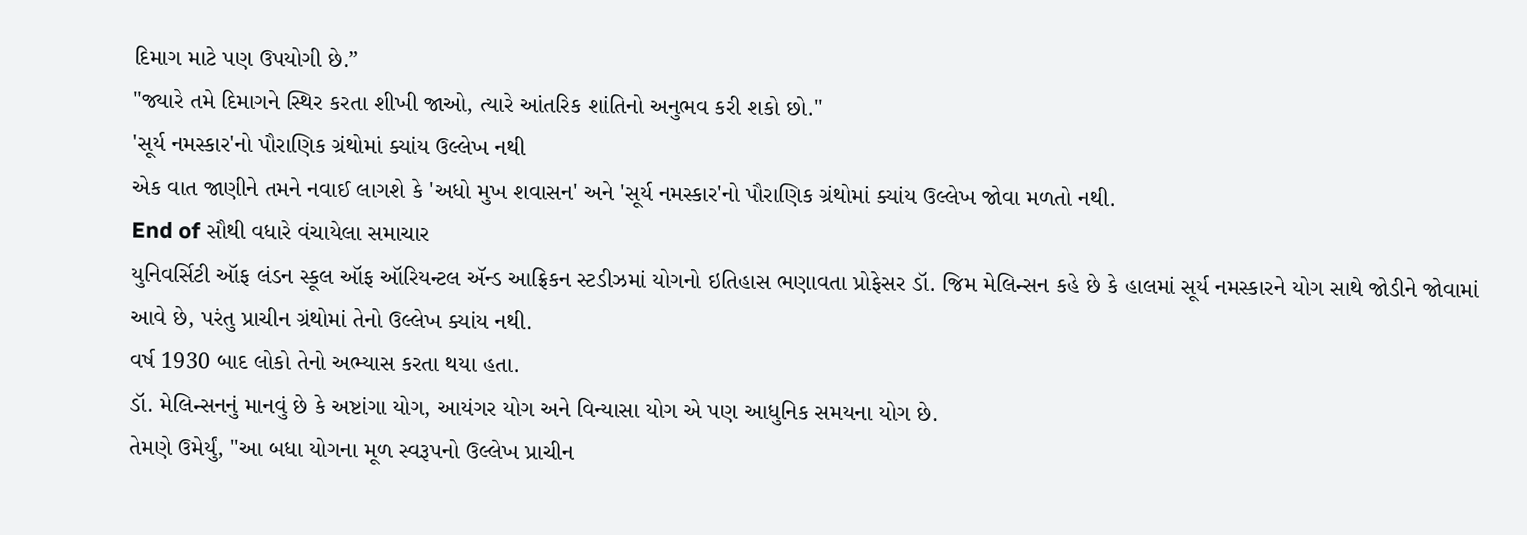દિમાગ માટે પણ ઉપયોગી છે.”
"જ્યારે તમે દિમાગને સ્થિર કરતા શીખી જાઓ, ત્યારે આંતરિક શાંતિનો અનુભવ કરી શકો છો."
'સૂર્ય નમસ્કાર'નો પૌરાણિક ગ્રંથોમાં ક્યાંય ઉલ્લેખ નથી
એક વાત જાણીને તમને નવાઈ લાગશે કે 'અધો મુખ શવાસન' અને 'સૂર્ય નમસ્કાર'નો પૌરાણિક ગ્રંથોમાં ક્યાંય ઉલ્લેખ જોવા મળતો નથી.
End of સૌથી વધારે વંચાયેલા સમાચાર
યુનિવર્સિટી ઑફ લંડન સ્કૂલ ઑફ ઑરિયન્ટલ ઍન્ડ આફ્રિકન સ્ટડીઝમાં યોગનો ઇતિહાસ ભણાવતા પ્રોફેસર ડૉ. જિમ મેલિન્સન કહે છે કે હાલમાં સૂર્ય નમસ્કારને યોગ સાથે જોડીને જોવામાં આવે છે, પરંતુ પ્રાચીન ગ્રંથોમાં તેનો ઉલ્લેખ ક્યાંય નથી.
વર્ષ 1930 બાદ લોકો તેનો અભ્યાસ કરતા થયા હતા.
ડૉ. મેલિન્સનનું માનવું છે કે અષ્ટાંગા યોગ, આયંગર યોગ અને વિન્યાસા યોગ એ પણ આધુનિક સમયના યોગ છે.
તેમણે ઉમેર્યું, "આ બધા યોગના મૂળ સ્વરૂપનો ઉલ્લેખ પ્રાચીન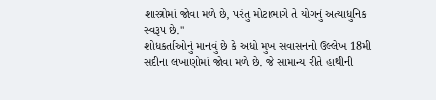શાસ્ત્રોમાં જોવા મળે છે, પરંતુ મોટાભાગે તે યોગનું અત્યાધુનિક સ્વરૂપ છે."
શોધકર્તાઓનું માનવું છે કે અધો મુખ સવાસનનો ઉલ્લેખ 18મી સદીના લખાણોમાં જોવા મળે છે. જે સામાન્ય રીતે હાથીની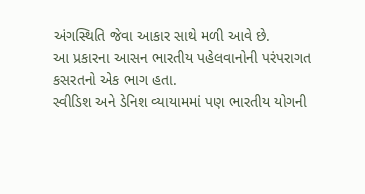અંગસ્થિતિ જેવા આકાર સાથે મળી આવે છે.
આ પ્રકારના આસન ભારતીય પહેલવાનોની પરંપરાગત કસરતનો એક ભાગ હતા.
સ્વીડિશ અને ડેનિશ વ્યાયામમાં પણ ભારતીય યોગની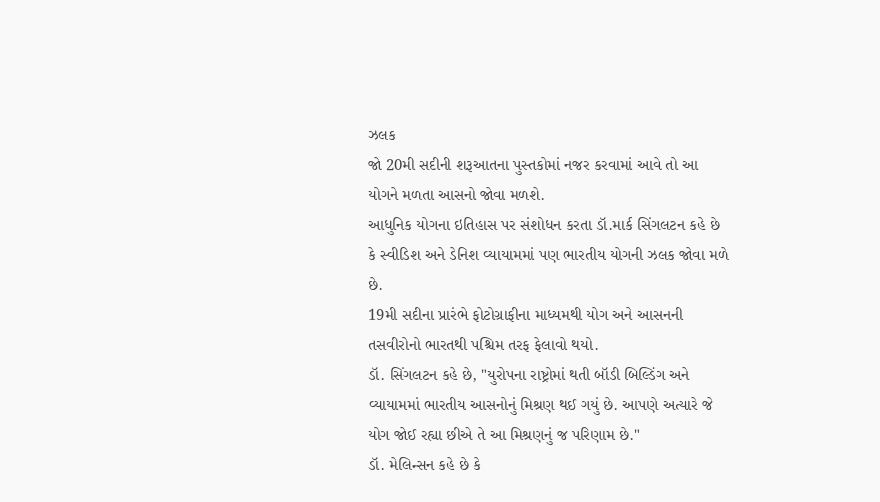ઝલક
જો 20મી સદીની શરૂઆતના પુસ્તકોમાં નજર કરવામાં આવે તો આ યોગને મળતા આસનો જોવા મળશે.
આધુનિક યોગના ઇતિહાસ પર સંશોધન કરતા ડૉ.માર્ક સિંગલટન કહે છે કે સ્વીડિશ અને ડેનિશ વ્યાયામમાં પણ ભારતીય યોગની ઝલક જોવા મળે છે.
19મી સદીના પ્રારંભે ફોટોગ્રાફીના માધ્યમથી યોગ અને આસનની તસવીરોનો ભારતથી પશ્ચિમ તરફ ફેલાવો થયો.
ડૉ. સિંગલટન કહે છે, "યુરોપના રાષ્ટ્રોમાં થતી બૉડી બિલ્ડિંગ અને વ્યાયામમાં ભારતીય આસનોનું મિશ્રણ થઈ ગયું છે. આપણે અત્યારે જે યોગ જોઈ રહ્યા છીએ તે આ મિશ્રણનું જ પરિણામ છે."
ડૉ. મેલિન્સન કહે છે કે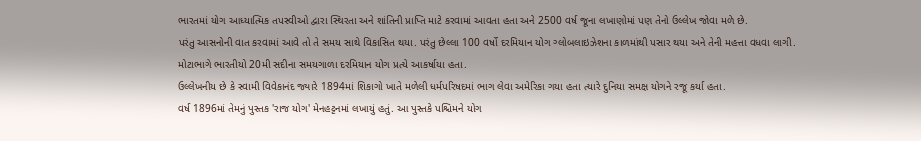ભારતમાં યોગ આધ્યાત્મિક તપસ્વીઓ દ્વારા સ્થિરતા અને શાંતિની પ્રાપ્તિ માટે કરવામાં આવતા હતા અને 2500 વર્ષ જૂના લખાણોમાં પણ તેનો ઉલ્લેખ જોવા મળે છે.
પરંતુ આસનોની વાત કરવામાં આવે તો તે સમય સાથે વિકાસિત થયા. પરંતુ છેલ્લા 100 વર્ષો દરમિયાન યોગ ગ્લોબલાઇઝેશના કાળમાંથી પસાર થયા અને તેની મહત્તા વધવા લાગી.
મોટાભાગે ભારતીયો 20મી સદીના સમયગાળા દરમિયાન યોગ પ્રત્યે આકર્ષાયા હતા.
ઉલ્લેખનીય છે કે સ્વામી વિવેકાનંદ જ્યારે 1894માં શિકાગો ખાતે મળેલી ધર્મપરિષદમાં ભાગ લેવા અમેરિકા ગયા હતા ત્યારે દુનિયા સમક્ષ યોગને રજૂ કર્યા હતા.
વર્ષ 1896માં તેમનું પુસ્તક 'રાજ યોગ' મેનહટ્ટનમાં લખાયું હતું. આ પુસ્તકે પશ્ચિમને યોગ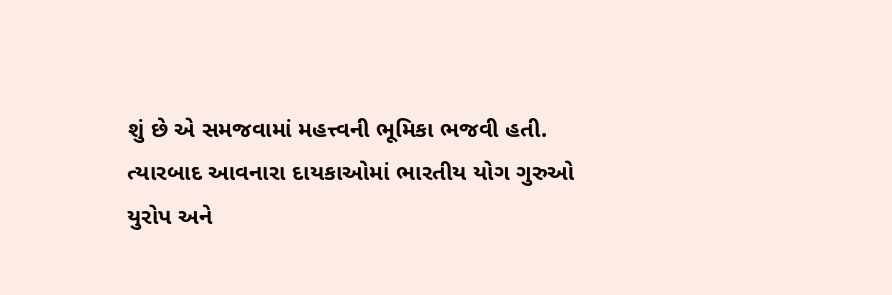શું છે એ સમજવામાં મહત્ત્વની ભૂમિકા ભજવી હતી.
ત્યારબાદ આવનારા દાયકાઓમાં ભારતીય યોગ ગુરુઓ યુરોપ અને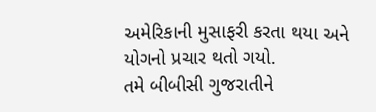અમેરિકાની મુસાફરી કરતા થયા અને યોગનો પ્રચાર થતો ગયો.
તમે બીબીસી ગુજરાતીને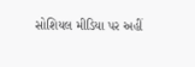સોશિયલ મીડિયા પર અહીં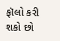ફૉલો કરી શકો છો